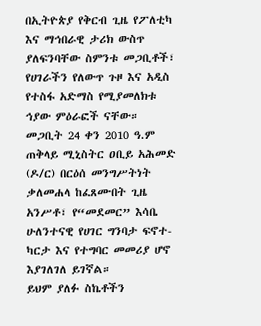በኢትዮጵያ የቅርብ ጊዜ የፖለቲካ እና ማኅበራዊ ታሪክ ውስጥ ያለፍንባቸው ስምንቱ መጋቢቶች፣ የሀገራችን የለውጥ ጉዞ እና አዲስ የተስፋ አድማስ የሚያመለክቱ ኅያው ምዕራፎች ናቸው።
መጋቢት 24 ቀን 2010 ዓ.ም ጠቅላይ ሚኒስትር ዐቢይ አሕመድ (ዶ/ር) በርዕሰ መንግሥትነት ቃለመሐላ ከፈጸሙበት ጊዜ አንሥቶ፣ የ“መደመር” እሳቤ ሁለንተናዊ የሀገር ግንባታ ፍኖተ-ካርታ እና የተግባር መመሪያ ሆኖ እያገለገለ ይገኛል።
ይህም ያለፉ ስኬቶችን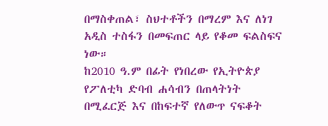በማስቀጠል፣ ስህተቶችን በማረም እና ለነገ አዲስ ተስፋን በመፍጠር ላይ የቆመ ፍልስፍና ነው።
ከ2010 ዓ.ም በፊት የነበረው የኢትዮጵያ የፖለቲካ ድባብ ሐሳብን በጠላትነት በሚፈርጅ እና በከፍተኛ የለውጥ ናፍቆት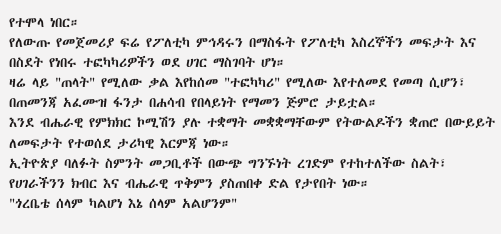የተሞላ ነበር።
የለውጡ የመጀመሪያ ፍሬ የፖለቲካ ምኅዳሩን በማስፋት የፖለቲካ እስረኞችን መፍታት እና በስደት የነበሩ ተፎካካሪዎችን ወደ ሀገር ማስገባት ሆነ።
ዛሬ ላይ "ጠላት" የሚለው ቃል እየከሰመ "ተፎካካሪ" የሚለው እየተለመደ የመጣ ሲሆን፣ በጠመንጃ አፈሙዝ ፋንታ በሐሳብ የበላይነት የማመን ጅምሮ ታይቷል።
እንደ ብሔራዊ የምክክር ኮሚሽን ያሉ ተቋማት መቋቋማቸውም የትውልዶችን ቋጠሮ በውይይት ለመፍታት የተወሰደ ታሪካዊ እርምጃ ነው።
ኢትዮጵያ ባለፉት ስምንት መጋቢቶች በውጭ ግንኙነት ረገድም የተከተለችው ስልት፣ የሀገራችንን ክብር እና ብሔራዊ ጥቅምን ያስጠበቀ ድል የታየበት ነው።
"ጎረቤቴ ሰላም ካልሆነ እኔ ሰላም አልሆንም"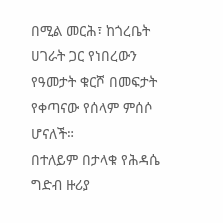በሚል መርሕ፣ ከጎረቤት ሀገራት ጋር የነበረውን የዓመታት ቁርሾ በመፍታት የቀጣናው የሰላም ምሰሶ ሆናለች።
በተለይም በታላቁ የሕዳሴ ግድብ ዙሪያ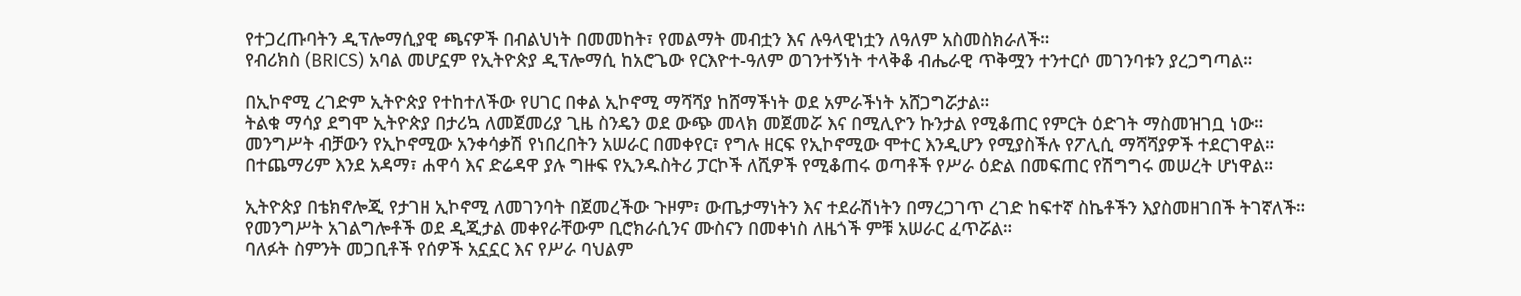የተጋረጡባትን ዲፕሎማሲያዊ ጫናዎች በብልህነት በመመከት፣ የመልማት መብቷን እና ሉዓላዊነቷን ለዓለም አስመስክራለች።
የብሪክስ (BRICS) አባል መሆኗም የኢትዮጵያ ዲፕሎማሲ ከአሮጌው የርእዮተ-ዓለም ወገንተኝነት ተላቅቆ ብሔራዊ ጥቅሟን ተንተርሶ መገንባቱን ያረጋግጣል።

በኢኮኖሚ ረገድም ኢትዮጵያ የተከተለችው የሀገር በቀል ኢኮኖሚ ማሻሻያ ከሸማችነት ወደ አምራችነት አሸጋግሯታል።
ትልቁ ማሳያ ደግሞ ኢትዮጵያ በታሪኳ ለመጀመሪያ ጊዜ ስንዴን ወደ ውጭ መላክ መጀመሯ እና በሚሊዮን ኩንታል የሚቆጠር የምርት ዕድገት ማስመዝገቧ ነው።
መንግሥት ብቻውን የኢኮኖሚው አንቀሳቃሽ የነበረበትን አሠራር በመቀየር፣ የግሉ ዘርፍ የኢኮኖሚው ሞተር እንዲሆን የሚያስችሉ የፖሊሲ ማሻሻያዎች ተደርገዋል።
በተጨማሪም እንደ አዳማ፣ ሐዋሳ እና ድሬዳዋ ያሉ ግዙፍ የኢንዱስትሪ ፓርኮች ለሺዎች የሚቆጠሩ ወጣቶች የሥራ ዕድል በመፍጠር የሽግግሩ መሠረት ሆነዋል።

ኢትዮጵያ በቴክኖሎጂ የታገዘ ኢኮኖሚ ለመገንባት በጀመረችው ጉዞም፣ ውጤታማነትን እና ተደራሽነትን በማረጋገጥ ረገድ ከፍተኛ ስኬቶችን እያስመዘገበች ትገኛለች።
የመንግሥት አገልግሎቶች ወደ ዲጂታል መቀየራቸውም ቢሮክራሲንና ሙስናን በመቀነስ ለዜጎች ምቹ አሠራር ፈጥሯል።
ባለፉት ስምንት መጋቢቶች የሰዎች አኗኗር እና የሥራ ባህልም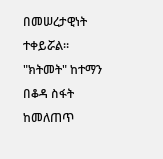በመሠረታዊነት ተቀይሯል።
"ክትመት" ከተማን በቆዳ ስፋት ከመለጠጥ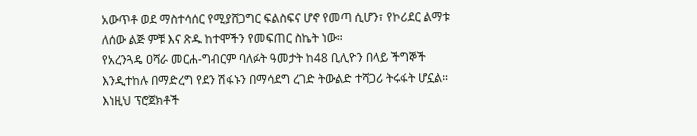አውጥቶ ወደ ማስተሳሰር የሚያሸጋግር ፍልስፍና ሆኖ የመጣ ሲሆን፣ የኮሪደር ልማቱ ለሰው ልጅ ምቹ እና ጽዱ ከተሞችን የመፍጠር ስኬት ነው።
የአረንጓዴ ዐሻራ መርሐ-ግብርም ባለፉት ዓመታት ከ48 ቢሊዮን በላይ ችግኞች እንዲተከሉ በማድረግ የደን ሽፋኑን በማሳደግ ረገድ ትውልድ ተሻጋሪ ትሩፋት ሆኗል። እነዚህ ፕሮጀክቶች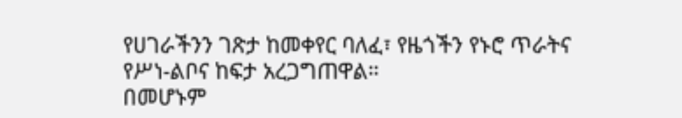የሀገራችንን ገጽታ ከመቀየር ባለፈ፣ የዜጎችን የኑሮ ጥራትና የሥነ-ልቦና ከፍታ አረጋግጠዋል።
በመሆኑም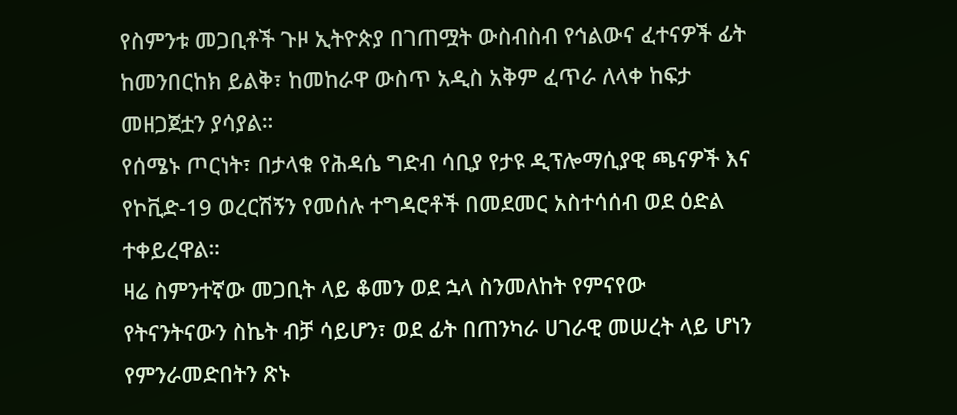የስምንቱ መጋቢቶች ጉዞ ኢትዮጵያ በገጠሟት ውስብስብ የኅልውና ፈተናዎች ፊት ከመንበርከክ ይልቅ፣ ከመከራዋ ውስጥ አዲስ አቅም ፈጥራ ለላቀ ከፍታ መዘጋጀቷን ያሳያል።
የሰሜኑ ጦርነት፣ በታላቁ የሕዳሴ ግድብ ሳቢያ የታዩ ዲፕሎማሲያዊ ጫናዎች እና የኮቪድ-19 ወረርሽኝን የመሰሉ ተግዳሮቶች በመደመር አስተሳሰብ ወደ ዕድል ተቀይረዋል።
ዛሬ ስምንተኛው መጋቢት ላይ ቆመን ወደ ኋላ ስንመለከት የምናየው የትናንትናውን ስኬት ብቻ ሳይሆን፣ ወደ ፊት በጠንካራ ሀገራዊ መሠረት ላይ ሆነን የምንራመድበትን ጽኑ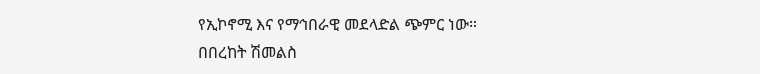የኢኮኖሚ እና የማኅበራዊ መደላድል ጭምር ነው።
በበረከት ሽመልስ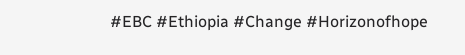#EBC #Ethiopia #Change #Horizonofhope